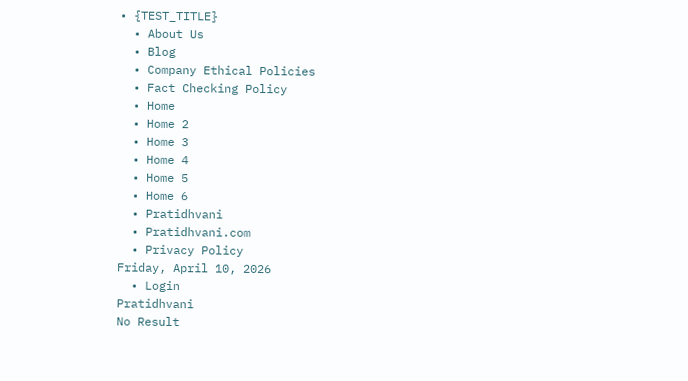• {TEST_TITLE}
  • About Us
  • Blog
  • Company Ethical Policies
  • Fact Checking Policy
  • Home
  • Home 2
  • Home 3
  • Home 4
  • Home 5
  • Home 6
  • Pratidhvani
  • Pratidhvani.com
  • Privacy Policy
Friday, April 10, 2026
  • Login
Pratidhvani
No Result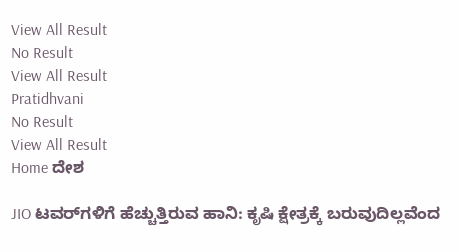View All Result
No Result
View All Result
Pratidhvani
No Result
View All Result
Home ದೇಶ

JIO ಟವರ್‌ಗಳಿಗೆ ಹೆಚ್ಚುತ್ತಿರುವ ಹಾನಿ: ಕೃಷಿ ಕ್ಷೇತ್ರಕ್ಕೆ ಬರುವುದಿಲ್ಲವೆಂದ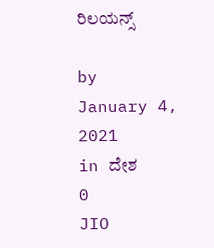ರಿಲಯನ್ಸ್

by
January 4, 2021
in ದೇಶ
0
JIO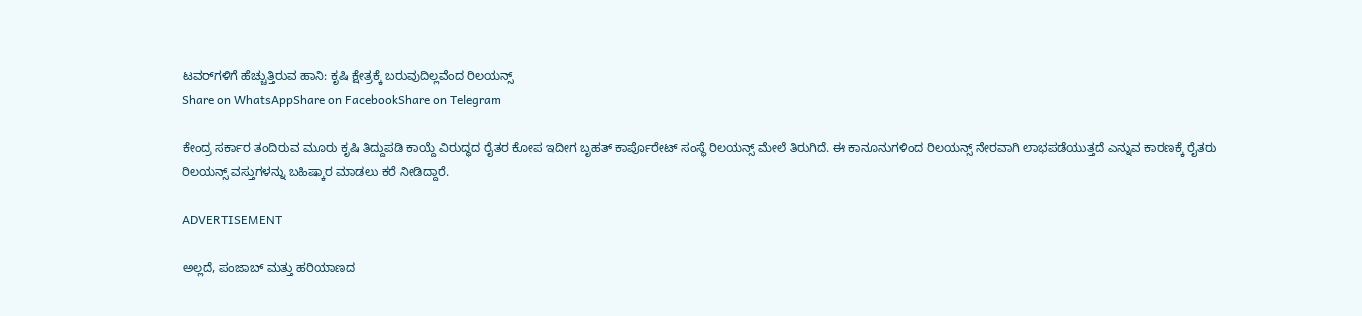ಟವರ್‌ಗಳಿಗೆ ಹೆಚ್ಚುತ್ತಿರುವ ಹಾನಿ: ಕೃಷಿ ಕ್ಷೇತ್ರಕ್ಕೆ ಬರುವುದಿಲ್ಲವೆಂದ ರಿಲಯನ್ಸ್
Share on WhatsAppShare on FacebookShare on Telegram

ಕೇಂದ್ರ ಸರ್ಕಾರ ತಂದಿರುವ ಮೂರು ಕೃಷಿ ತಿದ್ದುಪಡಿ ಕಾಯ್ದೆ ವಿರುದ್ಧದ ರೈತರ ಕೋಪ ಇದೀಗ ಬೃಹತ್‌ ಕಾರ್ಪೊರೇಟ್‌ ಸಂಸ್ಥೆ ರಿಲಯನ್ಸ್‌ ಮೇಲೆ ತಿರುಗಿದೆ. ಈ ಕಾನೂನುಗಳಿಂದ ರಿಲಯನ್ಸ್‌ ನೇರವಾಗಿ ಲಾಭಪಡೆಯುತ್ತದೆ ಎನ್ನುವ ಕಾರಣಕ್ಕೆ ರೈತರು ರಿಲಯನ್ಸ್‌ ವಸ್ತುಗಳನ್ನು ಬಹಿಷ್ಕಾರ ಮಾಡಲು ಕರೆ ನೀಡಿದ್ದಾರೆ.

ADVERTISEMENT

ಅಲ್ಲದೆ, ಪಂಜಾಬ್‌ ಮತ್ತು ಹರಿಯಾಣದ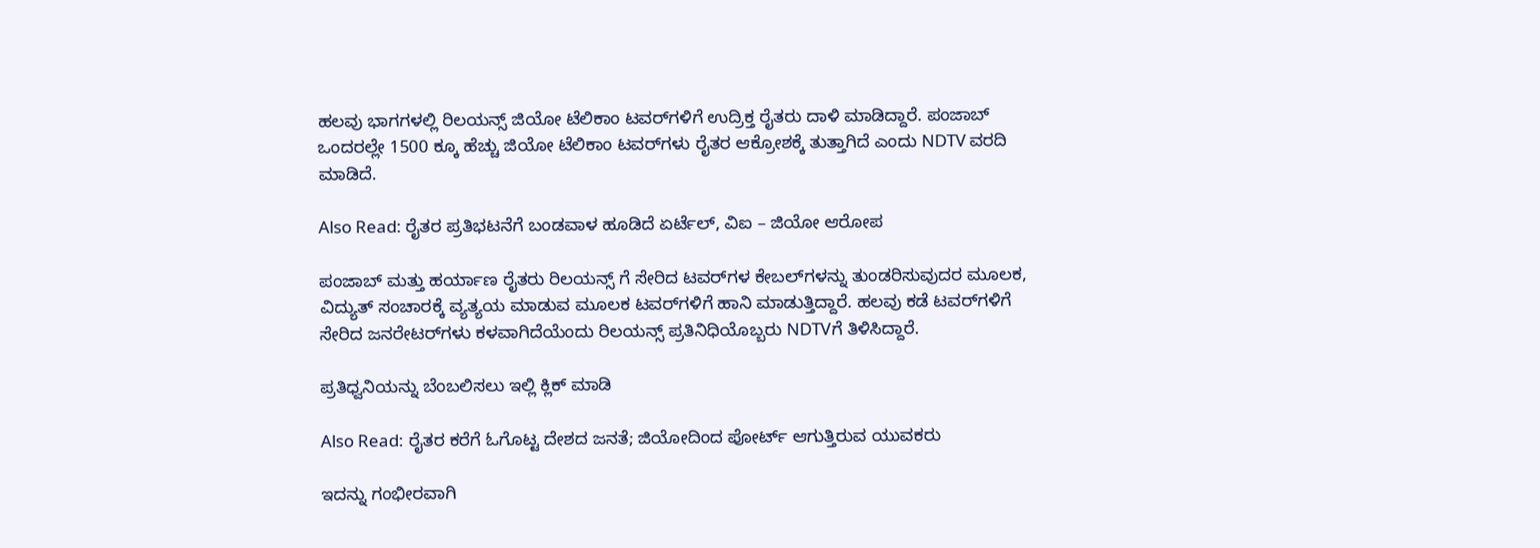ಹಲವು ಭಾಗಗಳಲ್ಲಿ ರಿಲಯನ್ಸ್‌ ಜಿಯೋ ಟೆಲಿಕಾಂ ಟವರ್‌ಗಳಿಗೆ ಉದ್ರಿಕ್ತ ರೈತರು ದಾಳಿ ಮಾಡಿದ್ದಾರೆ. ಪಂಜಾಬ್‌ ಒಂದರಲ್ಲೇ 1500 ಕ್ಕೂ ಹೆಚ್ಚು ಜಿಯೋ ಟೆಲಿಕಾಂ ಟವರ್‌ಗಳು ರೈತರ ಆಕ್ರೋಶಕ್ಕೆ ತುತ್ತಾಗಿದೆ ಎಂದು NDTV ವರದಿ ಮಾಡಿದೆ.

Also Read: ರೈತರ ಪ್ರತಿಭಟನೆಗೆ ಬಂಡವಾಳ ಹೂಡಿದೆ ಏರ್ಟೆಲ್, ವಿಐ – ಜಿಯೋ ಆರೋಪ

ಪಂಜಾಬ್‌ ಮತ್ತು ಹರ್ಯಾಣ ರೈತರು ರಿಲಯನ್ಸ್‌ ಗೆ ಸೇರಿದ ಟವರ್‌ಗಳ ಕೇಬಲ್‌ಗಳನ್ನು ತುಂಡರಿಸುವುದರ ಮೂಲಕ, ವಿದ್ಯುತ್‌ ಸಂಚಾರಕ್ಕೆ ವ್ಯತ್ಯಯ ಮಾಡುವ ಮೂಲಕ ಟವರ್‌ಗಳಿಗೆ ಹಾನಿ ಮಾಡುತ್ತಿದ್ದಾರೆ. ಹಲವು ಕಡೆ ಟವರ್‌ಗಳಿಗೆ ಸೇರಿದ ಜನರೇಟರ್‌ಗಳು ಕಳವಾಗಿದೆಯೆಂದು ರಿಲಯನ್ಸ್‌ ಪ್ರತಿನಿಧಿಯೊಬ್ಬರು NDTVಗೆ ತಿಳಿಸಿದ್ದಾರೆ.

ಪ್ರತಿಧ್ವನಿಯನ್ನು ಬೆಂಬಲಿಸಲು ಇಲ್ಲಿ ಕ್ಲಿಕ್‌ ಮಾಡಿ

Also Read: ರೈತರ ಕರೆಗೆ ಓಗೊಟ್ಟ ದೇಶದ ಜನತೆ; ಜಿಯೋದಿಂದ ಪೋರ್ಟ್ ಆಗುತ್ತಿರುವ ಯುವಕರು

ಇದನ್ನು ಗಂಭೀರವಾಗಿ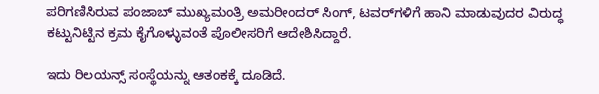ಪರಿಗಣಿಸಿರುವ ಪಂಜಾಬ್‌ ಮುಖ್ಯಮಂತ್ರಿ ಅಮರೀಂದರ್‌ ಸಿಂಗ್‌, ಟವರ್‌ಗಳಿಗೆ ಹಾನಿ ಮಾಡುವುದರ ವಿರುದ್ಧ ಕಟ್ಟುನಿಟ್ಟಿನ ಕ್ರಮ ಕೈಗೊಳ್ಳುವಂತೆ ಪೊಲೀಸರಿಗೆ ಆದೇಶಿಸಿದ್ದಾರೆ.

ಇದು ರಿಲಯನ್ಸ್‌ ಸಂಸ್ಥೆಯನ್ನು ಆತಂಕಕ್ಕೆ ದೂಡಿದೆ.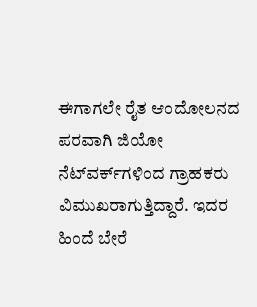ಈಗಾಗಲೇ ರೈತ ಆಂದೋಲನದ ಪರವಾಗಿ ಜಿಯೋ ನೆಟ್‌ವರ್ಕ್‌ಗಳಿಂದ ಗ್ರಾಹಕರು ವಿಮುಖರಾಗುತ್ತಿದ್ದಾರೆ. ಇದರ ಹಿಂದೆ ಬೇರೆ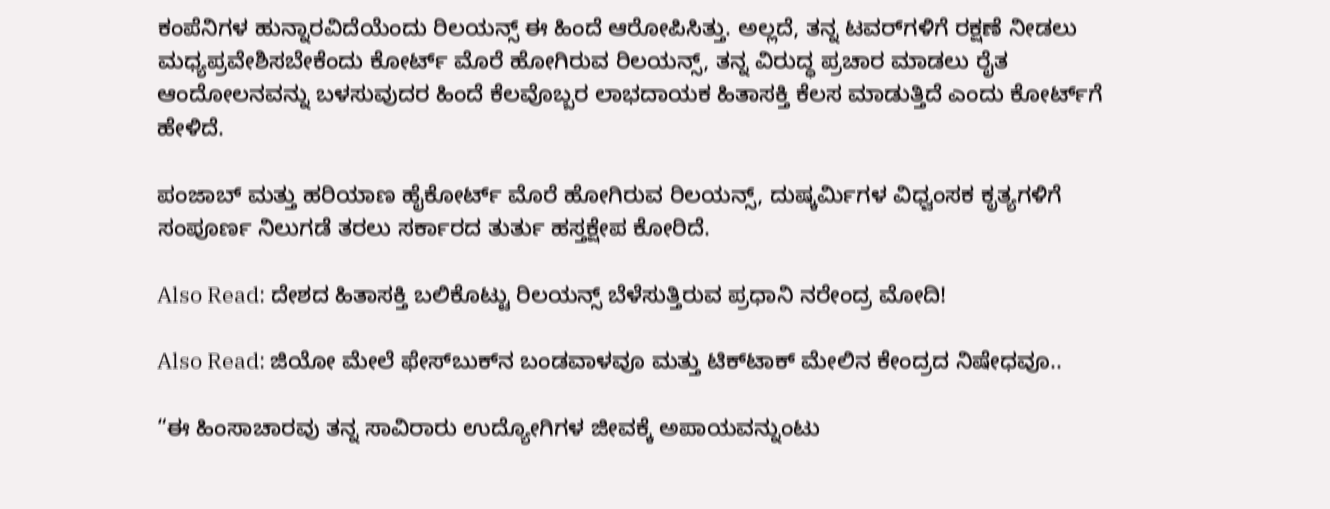ಕಂಪೆನಿಗಳ ಹುನ್ನಾರವಿದೆಯೆಂದು ರಿಲಯನ್ಸ್‌ ಈ ಹಿಂದೆ ಆರೋಪಿಸಿತ್ತು. ಅಲ್ಲದೆ, ತನ್ನ ಟವರ್‌ಗಳಿಗೆ ರಕ್ಷಣೆ ನೀಡಲು ಮಧ್ಯಪ್ರವೇಶಿಸಬೇಕೆಂದು ಕೋರ್ಟ್‌ ಮೊರೆ ಹೋಗಿರುವ ರಿಲಯನ್ಸ್‌, ತನ್ನ ವಿರುದ್ಧ ಪ್ರಚಾರ ಮಾಡಲು ರೈತ ಆಂದೋಲನವನ್ನು ಬಳಸುವುದರ ಹಿಂದೆ ಕೆಲವೊಬ್ಬರ ಲಾಭದಾಯಕ ಹಿತಾಸಕ್ತಿ ಕೆಲಸ ಮಾಡುತ್ತಿದೆ ಎಂದು ಕೋರ್ಟ್‌ಗೆ ಹೇಳಿದೆ.

ಪಂಜಾಬ್ ಮತ್ತು ಹರಿಯಾಣ ಹೈಕೋರ್ಟ್‌ ಮೊರೆ ಹೋಗಿರುವ ರಿಲಯನ್ಸ್‌, ದುಷ್ಕರ್ಮಿಗಳ ವಿಧ್ವಂಸಕ ಕೃತ್ಯಗಳಿಗೆ ಸಂಪೂರ್ಣ ನಿಲುಗಡೆ ತರಲು ಸರ್ಕಾರದ ತುರ್ತು ಹಸ್ತಕ್ಷೇಪ ಕೋರಿದೆ.

Also Read: ದೇಶದ ಹಿತಾಸಕ್ತಿ ಬಲಿಕೊಟ್ಟು ರಿಲಯನ್ಸ್ ಬೆಳೆಸುತ್ತಿರುವ ಪ್ರಧಾನಿ ನರೇಂದ್ರ ಮೋದಿ!

Also Read: ಜಿಯೋ ಮೇಲೆ ಫೇಸ್‌ಬುಕ್‌ನ ಬಂಡವಾಳವೂ ಮತ್ತು ಟಿಕ್‌ಟಾಕ್ ಮೇಲಿನ ಕೇಂದ್ರದ ನಿಷೇಧವೂ..

“ಈ ಹಿಂಸಾಚಾರವು ತನ್ನ ಸಾವಿರಾರು ಉದ್ಯೋಗಿಗಳ ಜೀವಕ್ಕೆ ಅಪಾಯವನ್ನುಂಟು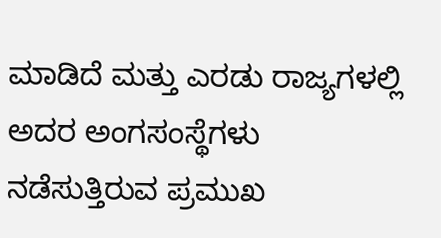ಮಾಡಿದೆ ಮತ್ತು ಎರಡು ರಾಜ್ಯಗಳಲ್ಲಿ ಅದರ ಅಂಗಸಂಸ್ಥೆಗಳು ನಡೆಸುತ್ತಿರುವ ಪ್ರಮುಖ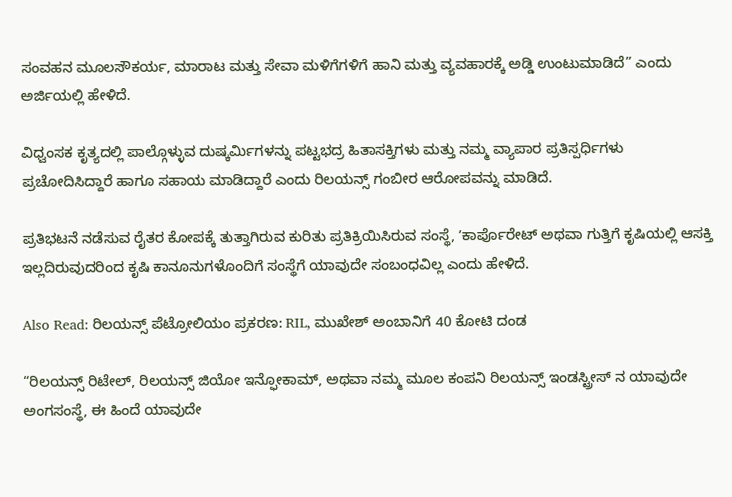ಸಂವಹನ ಮೂಲಸೌಕರ್ಯ, ಮಾರಾಟ ಮತ್ತು ಸೇವಾ ಮಳಿಗೆಗಳಿಗೆ ಹಾನಿ ಮತ್ತು ವ್ಯವಹಾರಕ್ಕೆ ಅಡ್ಡಿ ಉಂಟುಮಾಡಿದೆ” ಎಂದು ಅರ್ಜಿಯಲ್ಲಿ ಹೇಳಿದೆ.

ವಿಧ್ವಂಸಕ ಕೃತ್ಯದಲ್ಲಿ ಪಾಲ್ಗೊಳ್ಳುವ ದುಷ್ಕರ್ಮಿಗಳನ್ನು ಪಟ್ಟಭದ್ರ ಹಿತಾಸಕ್ತಿಗಳು ಮತ್ತು ನಮ್ಮ ವ್ಯಾಪಾರ ಪ್ರತಿಸ್ಪರ್ಧಿಗಳು ಪ್ರಚೋದಿಸಿದ್ದಾರೆ ಹಾಗೂ ಸಹಾಯ ಮಾಡಿದ್ದಾರೆ ಎಂದು ರಿಲಯನ್ಸ್‌ ಗಂಬೀರ ಆರೋಪವನ್ನು ಮಾಡಿದೆ.

ಪ್ರತಿಭಟನೆ ನಡೆಸುವ ರೈತರ ಕೋಪಕ್ಕೆ ತುತ್ತಾಗಿರುವ ಕುರಿತು ಪ್ರತಿಕ್ರಿಯಿಸಿರುವ ಸಂಸ್ಥೆ, ʼಕಾರ್ಪೊರೇಟ್ ಅಥವಾ ಗುತ್ತಿಗೆ ಕೃಷಿಯಲ್ಲಿ ಆಸಕ್ತಿ ಇಲ್ಲದಿರುವುದರಿಂದ ಕೃಷಿ ಕಾನೂನುಗಳೊಂದಿಗೆ ಸಂಸ್ಥೆಗೆ ಯಾವುದೇ ಸಂಬಂಧವಿಲ್ಲ ಎಂದು ಹೇಳಿದೆ.

Also Read: ರಿಲಯನ್ಸ್ ಪೆಟ್ರೋಲಿಯಂ ಪ್ರಕರಣ: RIL, ಮುಖೇಶ್‌ ಅಂಬಾನಿಗೆ 40 ಕೋಟಿ ದಂಡ

“ರಿಲಯನ್ಸ್ ರಿಟೇಲ್, ರಿಲಯನ್ಸ್ ಜಿಯೋ ಇನ್ಫೋಕಾಮ್, ಅಥವಾ ನಮ್ಮ ಮೂಲ ಕಂಪನಿ ರಿಲಯನ್ಸ್ ಇಂಡಸ್ಟ್ರೀಸ್ ನ ಯಾವುದೇ ಅಂಗಸಂಸ್ಥೆ, ಈ ಹಿಂದೆ ಯಾವುದೇ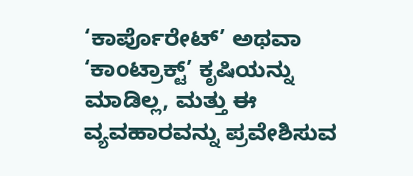‘ಕಾರ್ಪೊರೇಟ್’ ಅಥವಾ ‘ಕಾಂಟ್ರಾಕ್ಟ್’ ಕೃಷಿಯನ್ನು ಮಾಡಿಲ್ಲ, ಮತ್ತು ಈ ವ್ಯವಹಾರವನ್ನು ಪ್ರವೇಶಿಸುವ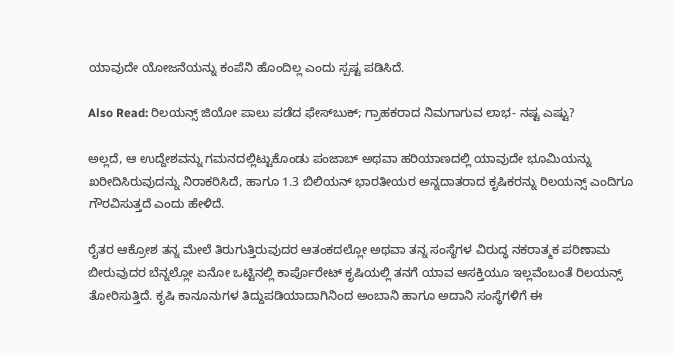ಯಾವುದೇ ಯೋಜನೆಯನ್ನು ಕಂಪೆನಿ ಹೊಂದಿಲ್ಲ ಎಂದು ಸ್ಪಷ್ಟ ಪಡಿಸಿದೆ.

Also Read: ರಿಲಯನ್ಸ್ ಜಿಯೋ ಪಾಲು ಪಡೆದ ಫೇಸ್‌ಬುಕ್‌; ಗ್ರಾಹಕರಾದ ನಿಮಗಾಗುವ ಲಾಭ- ನಷ್ಟ ಎಷ್ಟು?

ಅಲ್ಲದೆ, ಆ ಉದ್ದೇಶವನ್ನು ಗಮನದಲ್ಲಿಟ್ಟುಕೊಂಡು ಪಂಜಾಬ್ ಅಥವಾ ಹರಿಯಾಣದಲ್ಲಿ ಯಾವುದೇ ಭೂಮಿಯನ್ನು ಖರೀದಿಸಿರುವುದನ್ನು ನಿರಾಕರಿಸಿದೆ, ಹಾಗೂ 1.3 ಬಿಲಿಯನ್‌ ಭಾರತೀಯರ ಅನ್ನದಾತರಾದ ಕೃಷಿಕರನ್ನು ರಿಲಯನ್ಸ್‌ ಎಂದಿಗೂ ಗೌರವಿಸುತ್ತದೆ ಎಂದು ಹೇಳಿದೆ.

ರೈತರ ಆಕ್ರೋಶ ತನ್ನ ಮೇಲೆ ತಿರುಗುತ್ತಿರುವುದರ ಆತಂಕದಲ್ಲೋ ಅಥವಾ ತನ್ನ ಸಂಸ್ಥೆಗಳ ವಿರುದ್ಧ ನಕರಾತ್ಮಕ ಪರಿಣಾಮ ಬೀರುವುದರ ಬೆನ್ನಲ್ಲೋ ಏನೋ ಒಟ್ಟಿನಲ್ಲಿ ಕಾರ್ಪೊರೇಟ್‌ ಕೃಷಿಯಲ್ಲಿ ತನಗೆ ಯಾವ ಆಸಕ್ತಿಯೂ ಇಲ್ಲವೆಂಬಂತೆ ರಿಲಯನ್ಸ್‌ ತೋರಿಸುತ್ತಿದೆ. ಕೃಷಿ ಕಾನೂನುಗಳ ತಿದ್ದುಪಡಿಯಾದಾಗಿನಿಂದ ಅಂಬಾನಿ ಹಾಗೂ ಅದಾನಿ ಸಂಸ್ಥೆಗಳಿಗೆ ಈ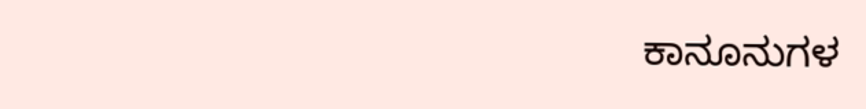ಕಾನೂನುಗಳ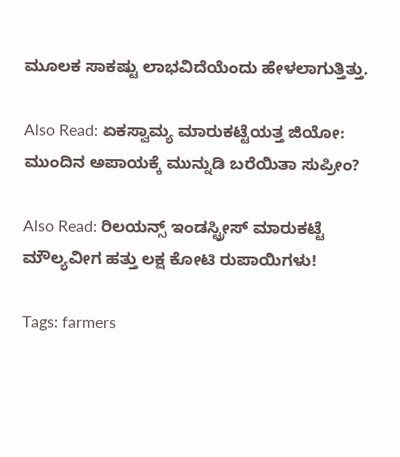ಮೂಲಕ ಸಾಕಷ್ಟು ಲಾಭವಿದೆಯೆಂದು ಹೇಳಲಾಗುತ್ತಿತ್ತು.

Also Read: ಏಕಸ್ವಾಮ್ಯ ಮಾರುಕಟ್ಟೆಯತ್ತ ಜಿಯೋ: ಮುಂದಿನ ಅಪಾಯಕ್ಕೆ ಮುನ್ನುಡಿ ಬರೆಯಿತಾ ಸುಪ್ರೀಂ?

Also Read: ರಿಲಯನ್ಸ್ ಇಂಡಸ್ಟ್ರೀಸ್ ಮಾರುಕಟ್ಟೆ ಮೌಲ್ಯವೀಗ ಹತ್ತು ಲಕ್ಷ ಕೋಟಿ ರುಪಾಯಿಗಳು!

Tags: farmers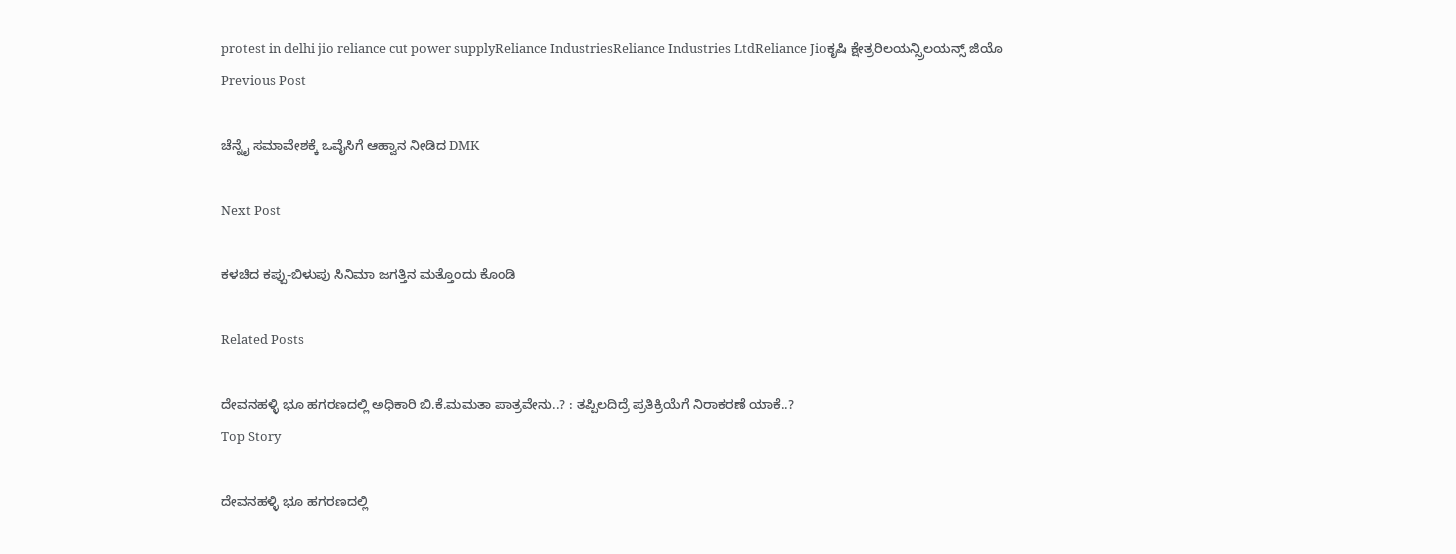protest in delhi jio reliance cut power supplyReliance IndustriesReliance Industries LtdReliance Jioಕೃಷಿ ಕ್ಷೇತ್ರರಿಲಯನ್ಸ್ರಿಲಯನ್ಸ್ ಜಿಯೊ
Previous Post

ಚೆನ್ನೈ ಸಮಾವೇಶಕ್ಕೆ ಒವೈಸಿಗೆ ಆಹ್ವಾನ ನೀಡಿದ DMK

Next Post

ಕಳಚಿದ ಕಪ್ಪು-ಬಿಳುಪು ಸಿನಿಮಾ ಜಗತ್ತಿನ ಮತ್ತೊಂದು ಕೊಂಡಿ

Related Posts

ದೇವನಹಳ್ಳಿ ಭೂ ಹಗರಣದಲ್ಲಿ ಅಧಿಕಾರಿ ಬಿ.ಕೆ.ಮಮತಾ ಪಾತ್ರವೇನು..? : ತಪ್ಪಿಲದಿದ್ರೆ ಪ್ರತಿಕ್ರಿಯೆಗೆ ನಿರಾಕರಣೆ ಯಾಕೆ..?
Top Story

ದೇವನಹಳ್ಳಿ ಭೂ ಹಗರಣದಲ್ಲಿ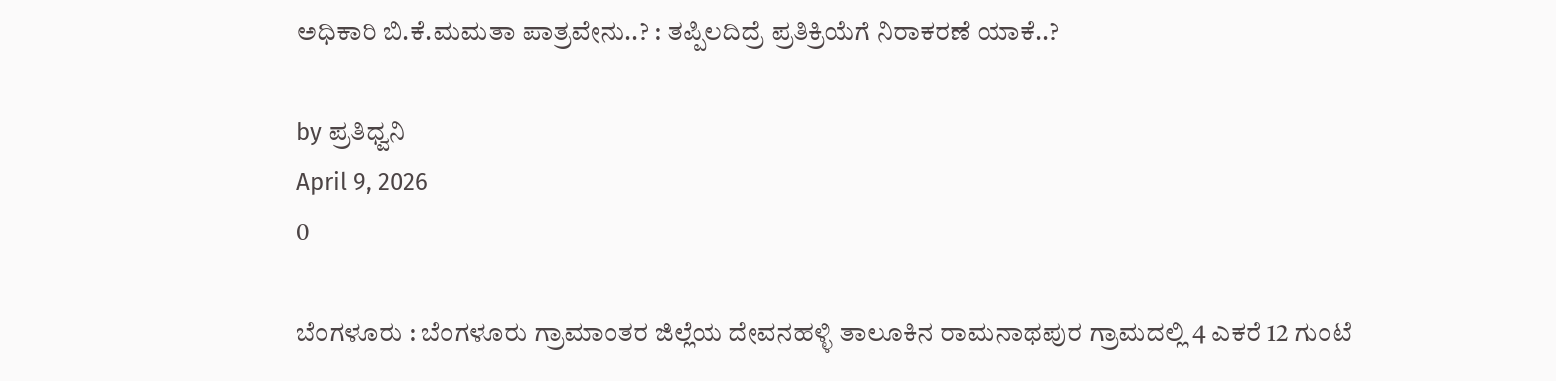ಅಧಿಕಾರಿ ಬಿ.ಕೆ.ಮಮತಾ ಪಾತ್ರವೇನು..? : ತಪ್ಪಿಲದಿದ್ರೆ ಪ್ರತಿಕ್ರಿಯೆಗೆ ನಿರಾಕರಣೆ ಯಾಕೆ..?

by ಪ್ರತಿಧ್ವನಿ
April 9, 2026
0

ಬೆಂಗಳೂರು : ಬೆಂಗಳೂರು ಗ್ರಾಮಾಂತರ ಜಿಲ್ಲೆಯ ದೇವನಹಳ್ಳಿ ತಾಲೂಕಿನ ರಾಮನಾಥಪುರ ಗ್ರಾಮದಲ್ಲಿ 4 ಎಕರೆ 12 ಗುಂಟೆ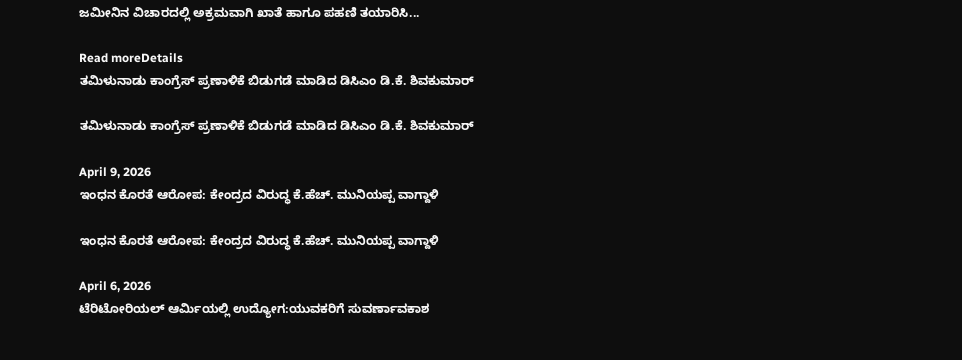ಜಮೀನಿನ ವಿಚಾರದಲ್ಲಿ ಅಕ್ರಮವಾಗಿ ಖಾತೆ ಹಾಗೂ ಪಹಣಿ ತಯಾರಿಸಿ...

Read moreDetails
ತಮಿಳುನಾಡು ಕಾಂಗ್ರೆಸ್ ಪ್ರಣಾಳಿಕೆ ಬಿಡುಗಡೆ ಮಾಡಿದ ಡಿಸಿಎಂ ಡಿ.ಕೆ. ಶಿವಕುಮಾರ್

ತಮಿಳುನಾಡು ಕಾಂಗ್ರೆಸ್ ಪ್ರಣಾಳಿಕೆ ಬಿಡುಗಡೆ ಮಾಡಿದ ಡಿಸಿಎಂ ಡಿ.ಕೆ. ಶಿವಕುಮಾರ್

April 9, 2026
ಇಂಧನ ಕೊರತೆ ಆರೋಪ: ಕೇಂದ್ರದ ವಿರುದ್ಧ ಕೆ.ಹೆಚ್. ಮುನಿಯಪ್ಪ ವಾಗ್ದಾಳಿ

ಇಂಧನ ಕೊರತೆ ಆರೋಪ: ಕೇಂದ್ರದ ವಿರುದ್ಧ ಕೆ.ಹೆಚ್. ಮುನಿಯಪ್ಪ ವಾಗ್ದಾಳಿ

April 6, 2026
ಟೆರಿಟೋರಿಯಲ್ ಆರ್ಮಿಯಲ್ಲಿ ಉದ್ಯೋಗ:ಯುವಕರಿಗೆ ಸುವರ್ಣಾವಕಾಶ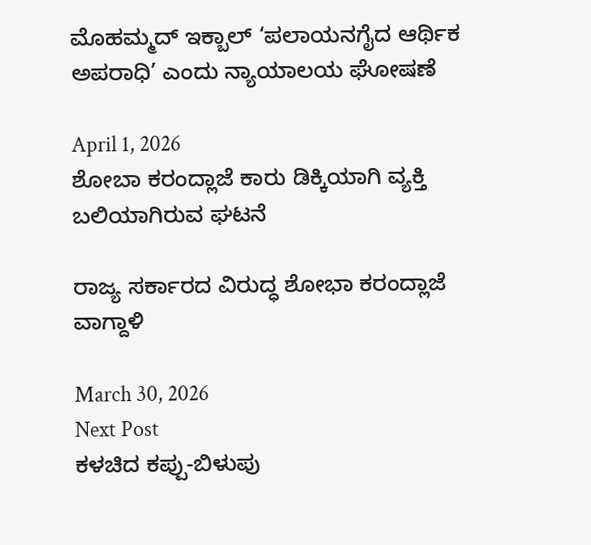ಮೊಹಮ್ಮದ್ ಇಕ್ಬಾಲ್ ‘ಪಲಾಯನಗೈದ ಆರ್ಥಿಕ ಅಪರಾಧಿ’ ಎಂದು ನ್ಯಾಯಾಲಯ ಘೋಷಣೆ

April 1, 2026
ಶೋಬಾ ಕರಂದ್ಲಾಜೆ ಕಾರು ಡಿಕ್ಕಿಯಾಗಿ ವ್ಯಕ್ತಿ ಬಲಿಯಾಗಿರುವ ಘಟನೆ

ರಾಜ್ಯ ಸರ್ಕಾರದ ವಿರುದ್ಧ ಶೋಭಾ ಕರಂದ್ಲಾಜೆ ವಾಗ್ದಾಳಿ

March 30, 2026
Next Post
ಕಳಚಿದ ಕಪ್ಪು-ಬಿಳುಪು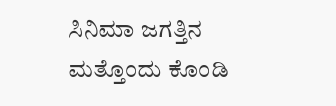ಸಿನಿಮಾ ಜಗತ್ತಿನ ಮತ್ತೊಂದು ಕೊಂಡಿ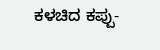ಕಳಚಿದ ಕಪ್ಪು-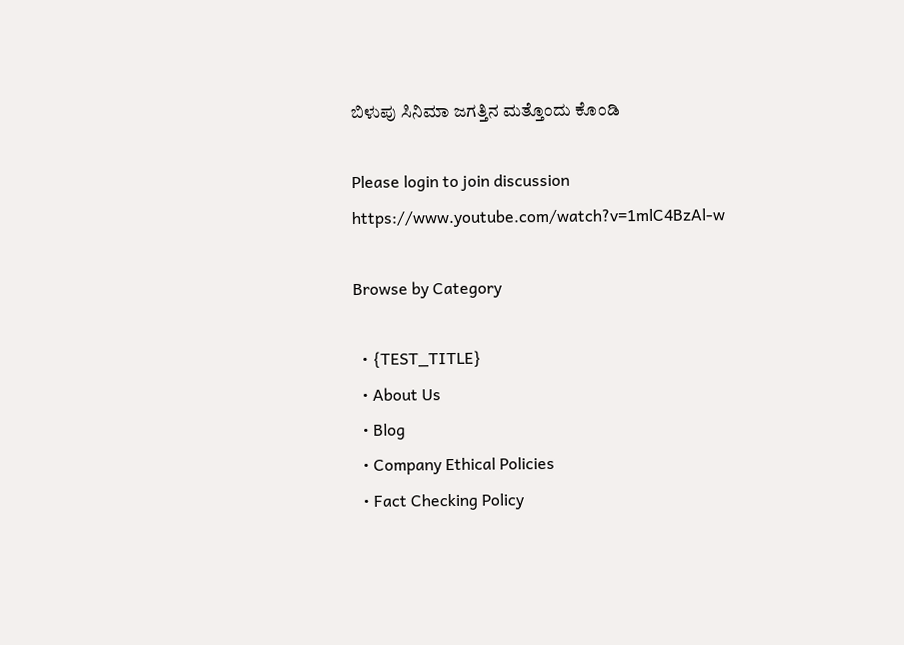ಬಿಳುಪು ಸಿನಿಮಾ ಜಗತ್ತಿನ ಮತ್ತೊಂದು ಕೊಂಡಿ

Please login to join discussion
https://www.youtube.com/watch?v=1mlC4BzAl-w

Browse by Category

  • {TEST_TITLE}
  • About Us
  • Blog
  • Company Ethical Policies
  • Fact Checking Policy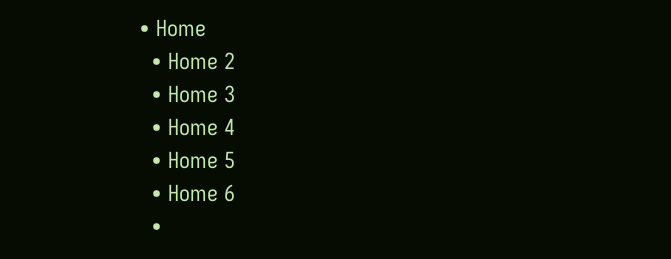• Home
  • Home 2
  • Home 3
  • Home 4
  • Home 5
  • Home 6
  •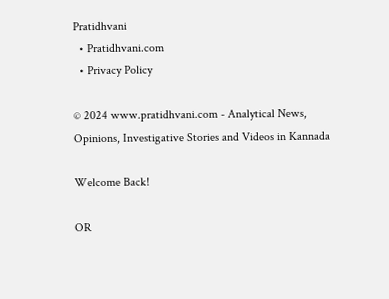Pratidhvani
  • Pratidhvani.com
  • Privacy Policy

© 2024 www.pratidhvani.com - Analytical News, Opinions, Investigative Stories and Videos in Kannada

Welcome Back!

OR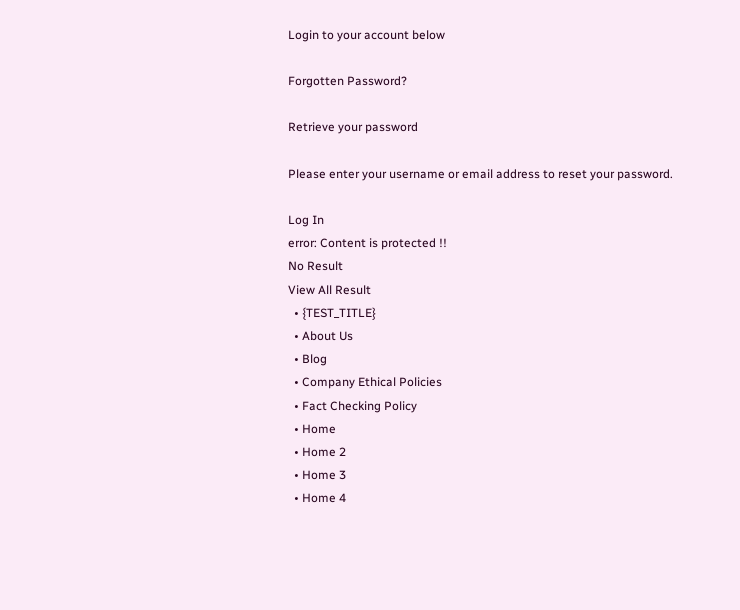Login to your account below

Forgotten Password?

Retrieve your password

Please enter your username or email address to reset your password.

Log In
error: Content is protected !!
No Result
View All Result
  • {TEST_TITLE}
  • About Us
  • Blog
  • Company Ethical Policies
  • Fact Checking Policy
  • Home
  • Home 2
  • Home 3
  • Home 4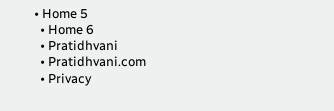• Home 5
  • Home 6
  • Pratidhvani
  • Pratidhvani.com
  • Privacy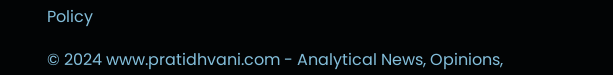Policy

© 2024 www.pratidhvani.com - Analytical News, Opinions,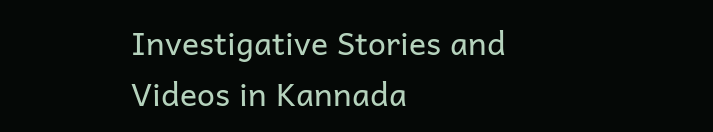Investigative Stories and Videos in Kannada